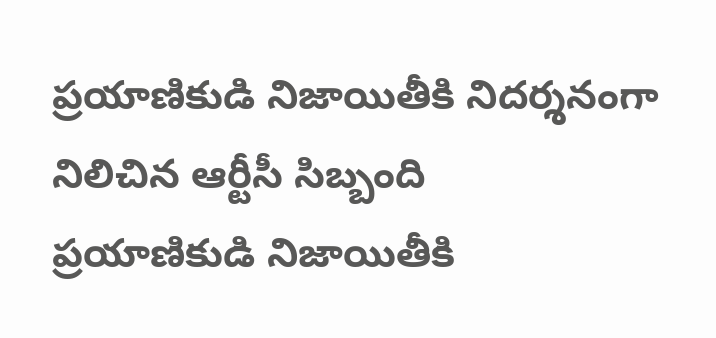ప్రయాణికుడి నిజాయితీకి నిదర్శనంగా నిలిచిన ఆర్టీసీ సిబ్బంది
ప్రయాణికుడి నిజాయితీకి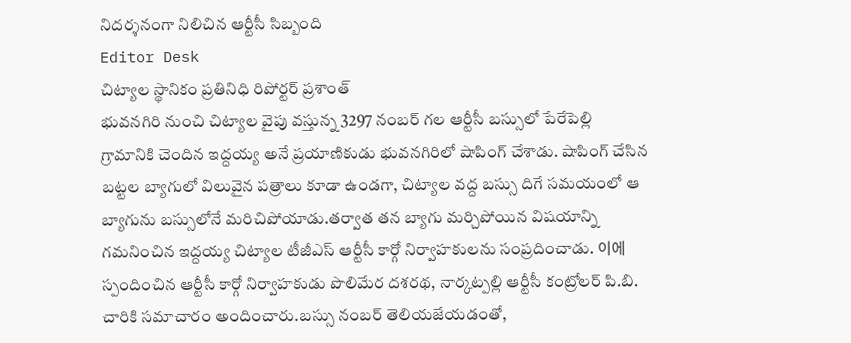నిదర్శనంగా నిలిచిన ఆర్టీసీ సిబ్బంది
Editor Desk
చిట్యాల స్థానికం ప్రతినిధి రిపోర్టర్ ప్రశాంత్
భువనగిరి నుంచి చిట్యాల వైపు వస్తున్న 3297 నంబర్ గల ఆర్టీసీ బస్సులో పేరేపెల్లి గ్రామానికి చెందిన ఇద్దయ్య అనే ప్రయాణికుడు భువనగిరిలో షాపింగ్ చేశాడు. షాపింగ్ చేసిన బట్టల బ్యాగులో విలువైన పత్రాలు కూడా ఉండగా, చిట్యాల వద్ద బస్సు దిగే సమయంలో ఆ బ్యాగును బస్సులోనే మరిచిపోయాడు.తర్వాత తన బ్యాగు మర్చిపోయిన విషయాన్ని గమనించిన ఇద్దయ్య చిట్యాల టీజీఎస్ ఆర్టీసీ కార్గో నిర్వాహకులను సంప్రదించాడు. 이에 స్పందించిన ఆర్టీసీ కార్గో నిర్వాహకుడు పొలిమేర దశరథ, నార్కట్పల్లి ఆర్టీసీ కంట్రోలర్ పి.బి. చారికి సమాచారం అందించారు.బస్సు నంబర్ తెలియజేయడంతో,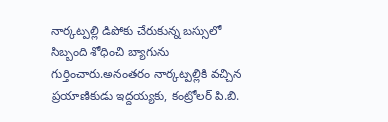నార్కట్పల్లి డిపోకు చేరుకున్న బస్సులో సిబ్బంది శోధించి బ్యాగును గుర్తించారు.అనంతరం నార్కట్పల్లికి వచ్చిన ప్రయాణికుడు ఇద్దయ్యకు, కంట్రోలర్ పి.బి.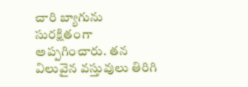చారి బ్యాగును సురక్షితంగా అప్పగించారు. తన విలువైన వస్తువులు తిరిగి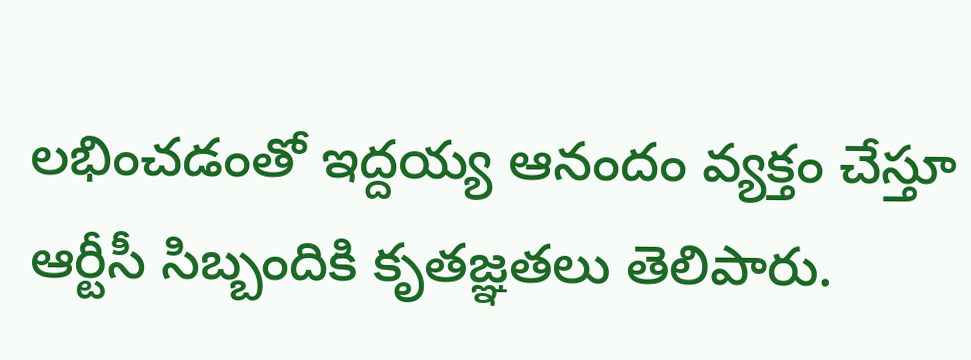లభించడంతో ఇద్దయ్య ఆనందం వ్యక్తం చేస్తూ ఆర్టీసీ సిబ్బందికి కృతజ్ఞతలు తెలిపారు.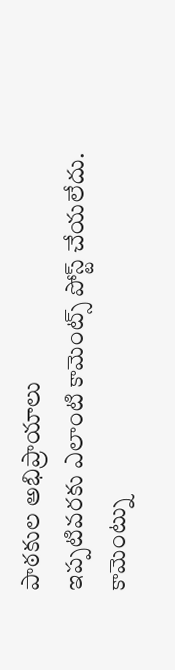పాఠకుల అభిప్రాయాలు
ఇప్పటివరకు ఎలాంటి కామెంట్స్ పోస్ట్ చేయలేదు.
కామెంట్ను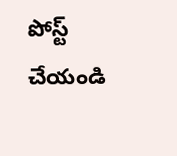పోస్ట్ చేయండి